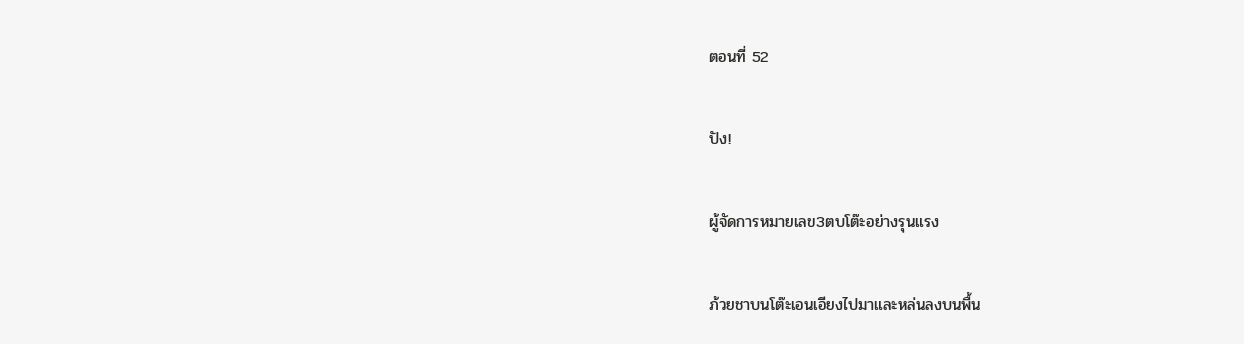ตอนที่ 52

ปัง!

ผู้จัดการหมายเลข3ตบโต๊ะอย่างรุนแรง

ภ้วยชาบนโต๊ะเอนเอียงไปมาและหล่นลงบนพื้น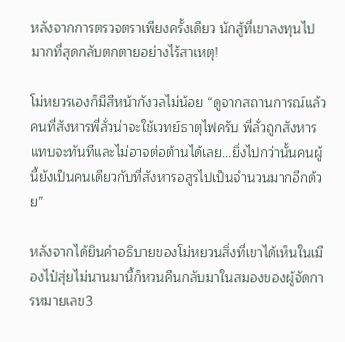หลังจากการตรวจตราเพียงครั้งเดียว นักสู้ที่เขาลงทุนไปมากที่สุดกลับตกตายอย่างไร้สาเหตุ!

โม่หยวรเองก็มีสีหน้ากังวลไม่น้อย “ดูจากสถานการณ์แล้วคนที่สังหารพี่ลั่วน่าจะใช้เวทย์ธาตุไฟครับ พี่ลั่วถูกสังหารแทบจะทันทีและไม่อาจต่อต้านได้เลย...ยิ่งไปกว่านั้นคนผู้นี้ยังเป็นคนเดียวกับที่สังหารอสูรไปเป็นจำนวนมากอีกด้วย”

หลังจากได้ยินคำอธิบายของโม่หยวนสิ่งที่เขาได้เห็นในเมืองไป๋สุ่ยไม่นานมานี้ก็หวนคืนกลับมาในสมองของผู้จัดการหมายเลข3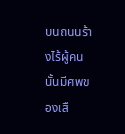บนถนนร้างไร้ผู้คนนั้นมีศพของเสื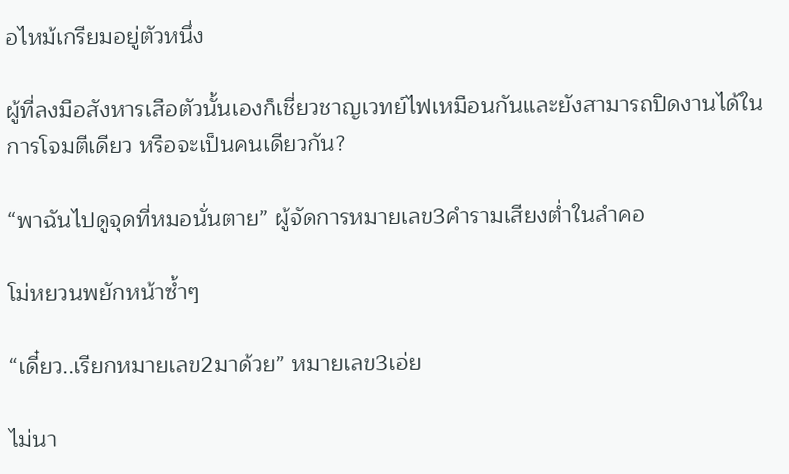อไหม้เกรียมอยู่ตัวหนึ่ง

ผู้ที่ลงมือสังหารเสือตัวนั้นเองก็เชี่ยวชาญเวทย์ไฟเหมือนกันและยังสามารถปิดงานได้ในการโจมตีเดียว หรือจะเป็นคนเดียวกัน?

“พาฉันไปดูจุดที่หมอนั่นตาย” ผู้จัดการหมายเลข3คำรามเสียงต่ำในลำคอ

โม่หยวนพยักหน้าซ้ำๆ

“เดี๋ยว..เรียกหมายเลข2มาด้วย” หมายเลข3เอ่ย

ไม่นา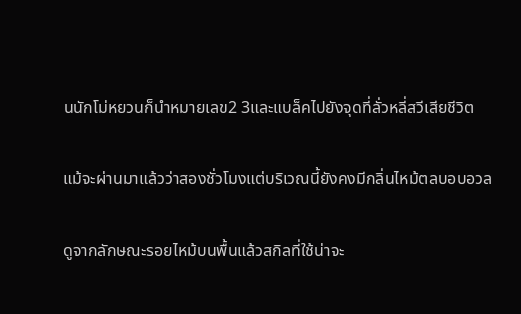นนักโม่หยวนก็นำหมายเลข2 3และแบล็คไปยังจุดที่ลั่วหลี่สวีเสียชีวิต

แม้จะผ่านมาแล้วว่าสองชั่วโมงแต่บริเวณนี้ยังคงมีกลิ่นไหม้ตลบอบอวล

ดูจากลักษณะรอยไหม้บนพื้นแล้วสกิลที่ใช้น่าจะ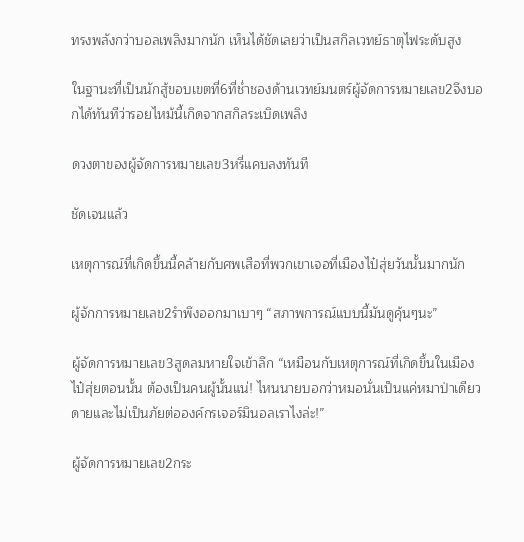ทรงพลังกว่าบอลเพลิงมากนัก เห็นได้ชัดเลยว่าเป็นสกิลเวทย์ธาตุไฟระดับสูง

ในฐานะที่เป็นนักสู้ขอบเขตที่6ที่ช่ำชองด้านเวทย์มนตร์ผู้จัดการหมายเลข2จึงบอกได้ทันทีว่ารอยไหม้นี้เกิดจากสกิลระเบิดเพลิง

ดวงตาของผู้จัดการหมายเลข3หรี่แคบลงทันที

ชัดเจนแล้ว

เหตุการณ์ที่เกิดขึ้นนี้คล้ายกับศพเสือที่พวกเขาเจอที่เมืองไป๋สุ่ยวันนั้นมากนัก

ผู้จักการหมายเลข2รำพึงออกมาเบาๆ “สภาพการณ์แบบนี้มันดูคุ้นๆนะ”

ผู้จัดการหมายเลข3สูดลมหายใจเข้าลึก “เหมือนกับเหตุการณ์ที่เกิดขึ้นในเมืองไป๋สุ่ยตอนนั้น ต้องเป็นคนผู้นั้นแน่! ไหนนายบอกว่าหมอนั่นเป็นแค่หมาป่าเดียวดายและไม่เป็นภัยต่อองค์กรเจอร์มินอลเราไงล่ะ!”

ผู้จัดการหมายเลข2กระ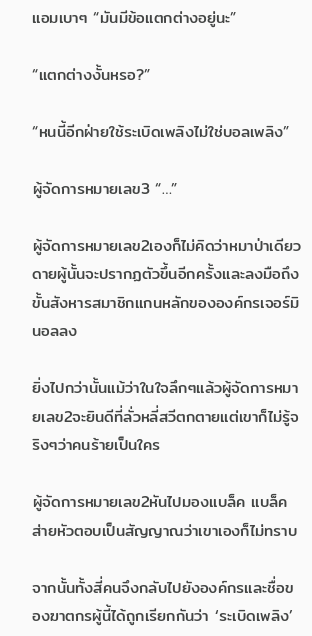แอมเบาๆ “มันมีข้อแตกต่างอยู่นะ”

“แตกต่างงั้นหรอ?”

“หนนี้อีกฝ่ายใช้ระเบิดเพลิงไม่ใช่บอลเพลิง”

ผู้จัดการหมายเลข3 “…”

ผู้จัดการหมายเลข2เองก็ไม่คิดว่าหมาป่าเดียวดายผู้นั้นจะปรากฏตัวขึ้นอีกครั้งและลงมือถึงขั้นสังหารสมาชิกแกนหลักขององค์กรเจอร์มินอลลง

ยิ่งไปกว่านั้นแม้ว่าในใจลึกๆแล้วผู้จัดการหมายเลข2จะยินดีที่ลั่วหลี่สวีตกตายแต่เขาก็ไม่รู้จริงๆว่าคนร้ายเป็นใคร

ผู้จัดการหมายเลข2หันไปมองแบล็ค แบล็คส่ายหัวตอบเป็นสัญญาณว่าเขาเองก็ไม่ทราบ

จากนั้นทั้งสี่คนจึงกลับไปยังองค์กรและชื่อของฆาตกรผู้นี้ได้ถูกเรียกกันว่า ‘ระเบิดเพลิง’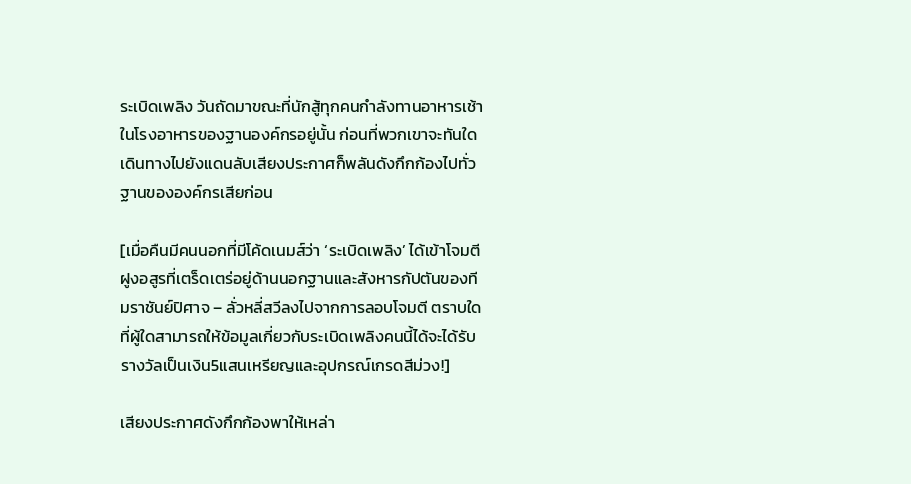ระเบิดเพลิง วันถัดมาขณะที่นักสู้ทุกคนกำลังทานอาหารเช้าในโรงอาหารของฐานองค์กรอยู่นั้น ก่อนที่พวกเขาจะทันใดเดินทางไปยังแดนลับเสียงประกาศก็พลันดังกึกก้องไปทั่วฐานขององค์กรเสียก่อน

[เมื่อคืนมีคนนอกที่มีโค้ดเนมส์ว่า ‘ระเบิดเพลิง’ ได้เข้าโจมตีฝูงอสูรที่เตร็ดเตร่อยู่ด้านนอกฐานและสังหารกัปตันของทีมราชันย์ปิศาจ – ลั่วหลี่สวีลงไปจากการลอบโจมตี ตราบใดที่ผู้ใดสามารถให้ข้อมูลเกี่ยวกับระเบิดเพลิงคนนี้ได้จะได้รับรางวัลเป็นเงิน5แสนเหรียญและอุปกรณ์เกรดสีม่วง!]

เสียงประกาศดังกึกก้องพาให้เหล่า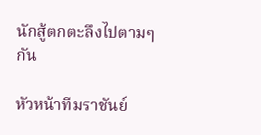นักสู้ตกตะลึงไปตามๆกัน

หัวหน้าทีมราชันย์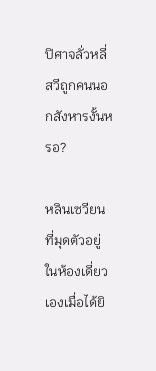ปิศาจลั่วหลี่สวีถูกคนนอกสังหารงั้นหรอ?

หลินเซวียนที่มุดตัวอยู่ในห้องเดี่ยวเองเมื่อได้ยิ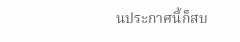นประกาศนี้ก็สบ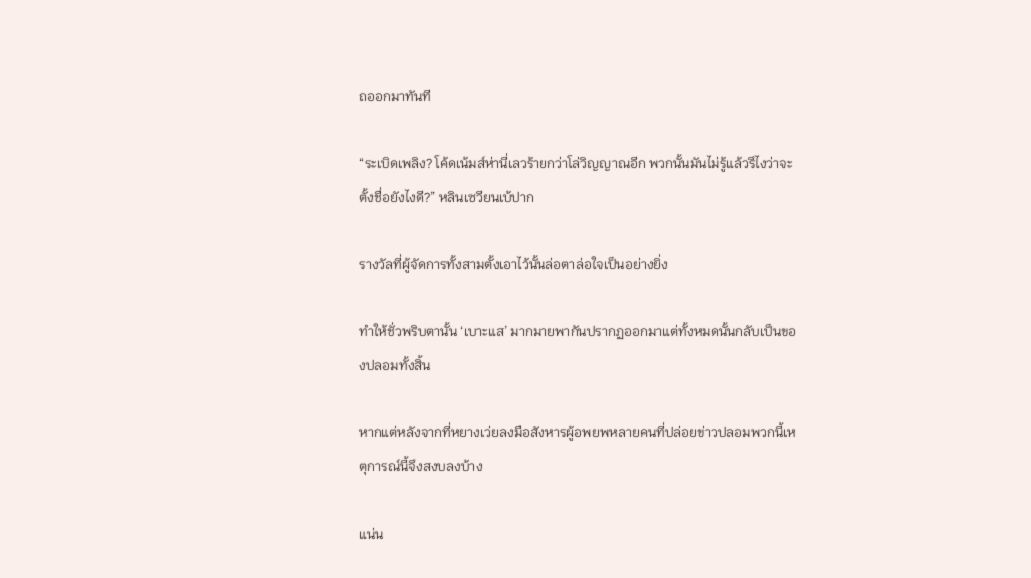ถออกมาทันที

“ระเบิดเพลิง? โค้ดเน้มส์ห่านี่เลวร้ายกว่าโล่วิญญาณอีก พวกนั้นมันไม่รู้แล้วรึไงว่าจะตั้งชื่อยังไงดี?” หลินเซวียนเบ้ปาก

รางวัลที่ผู้จัดการทั้งสามตั้งเอาไว้นั้นล่อตาล่อใจเป็นอย่างยิ่ง

ทำให้ชั่วพริบตานั้น ‘เบาะแส’ มากมายพากันปรากฏออกมาแต่ทั้งหมดนั้นกลับเป็นของปลอมทั้งสิ้น

หากแต่หลังจากที่หยางเว่ยลงมือสังหารผู้อพยพหลายคนที่ปล่อยข่าวปลอมพวกนี้เหตุการณ์นี้จึงสงบลงบ้าง

แน่น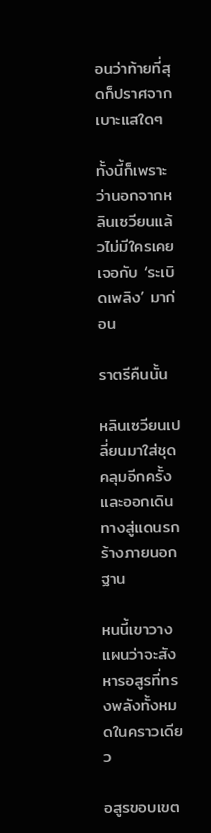อนว่าท้ายที่สุดก็ปราศจากเบาะแสใดๆ

ทั้งนี้ก็เพราะว่านอกจากหลินเซวียนแล้วไม่มีใครเคยเจอกับ ‘ระเบิดเพลิง’ มาก่อน

ราตรีคืนนั้น

หลินเซวียนเปลี่ยนมาใส่ชุดคลุมอีกครั้งและออกเดินทางสู่แดนรกร้างภายนอกฐาน

หนนี้เขาวางแผนว่าจะสังหารอสูรที่ทรงพลังทั้งหมดในคราวเดียว

อสูรขอบเขต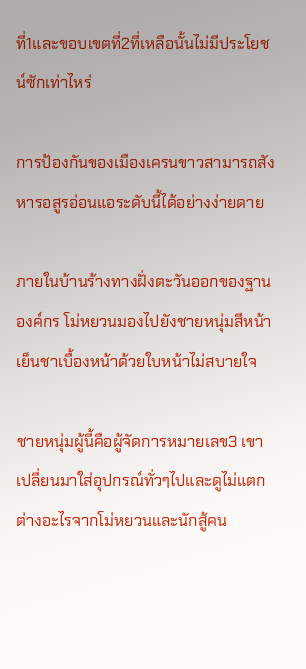ที่1และขอบเขตที่2ที่เหลือนั้นไม่มีประโยชน์ซักเท่าไหร่

การป้องกันของเมืองเครนขาวสามารถสังหารอสูรอ่อนแอระดับนี้ได้อย่างง่ายดาย

ภายในบ้านร้างทางฝั่งตะวันออกของฐานองค์กร โม่หยวนมองไปยังชายหนุ่มสีหน้าเย็นชาเบื้องหน้าด้วยใบหน้าไม่สบายใจ

ชายหนุ่มผู้นี้คือผู้จัดการหมายเลข3 เขาเปลี่ยนมาใส่อุปกรณ์ทั่วๆไปและดูไม่แตกต่างอะไรจากโม่หยวนและนักสู้คน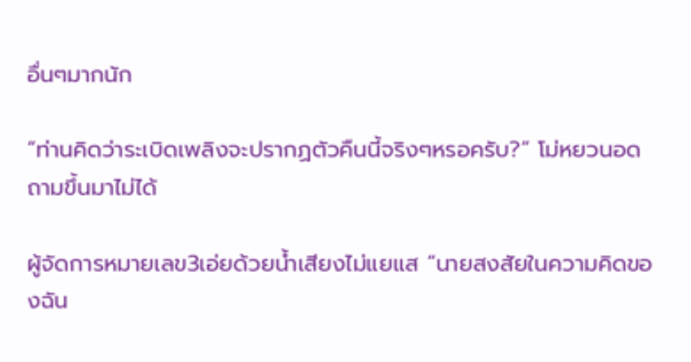อื่นๆมากนัก

“ท่านคิดว่าระเบิดเพลิงจะปรากฏตัวคืนนี้จริงๆหรอครับ?” โม่หยวนอดถามขึ้นมาไม่ได้

ผู้จัดการหมายเลข3เอ่ยด้วยน้ำเสียงไม่แยแส “นายสงสัยในความคิดของฉัน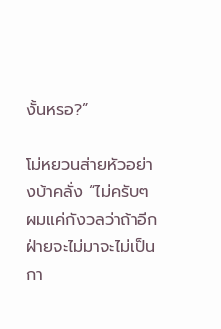งั้นหรอ?”

โม่หยวนส่ายหัวอย่างบ้าคลั่ง “ไม่ครับๆ ผมแค่กังวลว่าถ้าอีกฝ่ายจะไม่มาจะไม่เป็นกา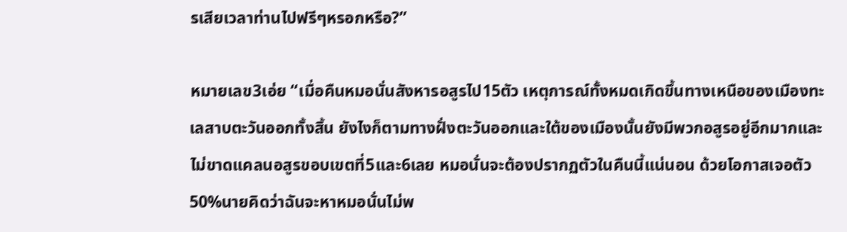รเสียเวลาท่านไปฟรีๆหรอกหรือ?”

หมายเลข3เอ่ย “เมื่อคืนหมอนั่นสังหารอสูรไป15ตัว เหตุการณ์ทั้งหมดเกิดขึ้นทางเหนือของเมืองทะเลสาบตะวันออกทั้งสิ้น ยังไงก็ตามทางฝั่งตะวันออกและใต้ของเมืองนั้นยังมีพวกอสูรอยู่อีกมากและไม่ขาดแคลนอสูรขอบเขตที่5และ6เลย หมอนั่นจะต้องปรากฏตัวในคืนนี้แน่นอน ด้วยโอกาสเจอตัว50%นายคิดว่าฉันจะหาหมอนั่นไม่พ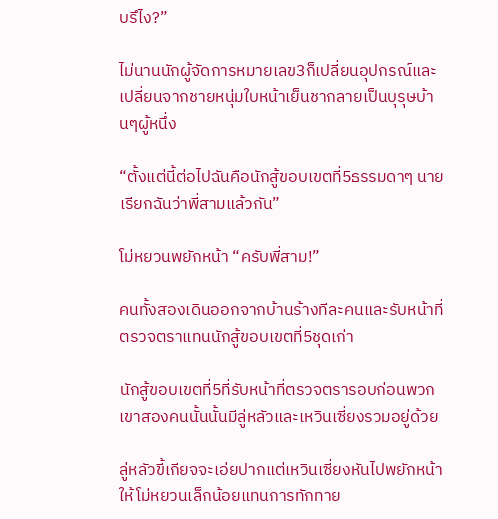บรึไง?”

ไม่นานนักผู้จัดการหมายเลข3ก็เปลี่ยนอุปกรณ์และเปลี่ยนจากชายหนุ่มใบหน้าเย็นชากลายเป็นบุรุษบ้านๆผู้หนึ่ง

“ตั้งแต่นี้ต่อไปฉันคือนักสู้ขอบเขตที่5ธรรมดาๆ นายเรียกฉันว่าพี่สามแล้วกัน”

โม่หยวนพยักหน้า “ครับพี่สาม!”

คนทั้งสองเดินออกจากบ้านร้างทีละคนและรับหน้าที่ตรวจตราแทนนักสู้ขอบเขตที่5ชุดเก่า

นักสู้ขอบเขตที่5ที่รับหน้าที่ตรวจตรารอบก่อนพวกเขาสองคนนั้นนั้นมีลู่หลัวและเหวินเซี่ยงรวมอยู่ด้วย

ลู่หลัวขี้เกียจจะเอ่ยปากแต่เหวินเซี่ยงหันไปพยักหน้าให้โม่หยวนเล็กน้อยแทนการทักทาย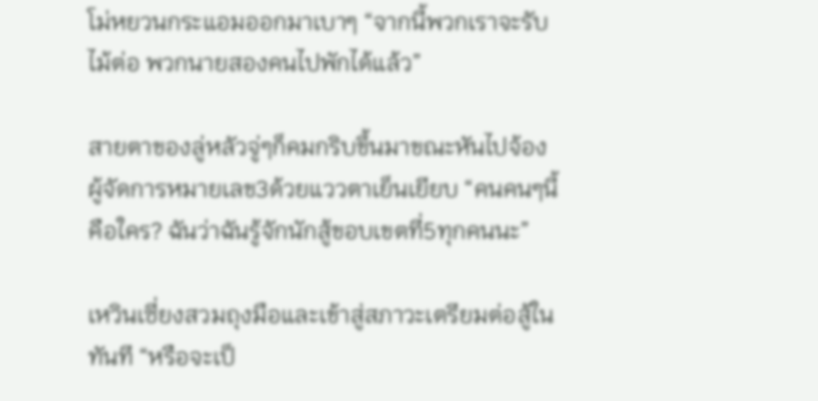โม่หยวนกระแอมออกมาเบาๆ “จากนี้พวกเราจะรับไม้ต่อ พวกนายสองคนไปพักได้แล้ว”

สายตาของลู่หลัวจู่ๆก็คมกริบขึ้นมาขณะหันไปจ้องผู้จัดการหมายเลข3ด้วยแววตาเย็นเยียบ “คนคนๆนี้คือใคร? ฉันว่าฉันรู้จักนักสู้ขอบเขตที่5ทุกคนนะ”

เหวินเซี่ยงสวมถุงมือและเข้าสู่สภาวะเตรียมต่อสู้ในทันที “หรือจะเป็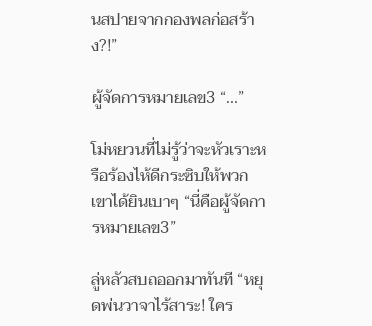นสปายจากกองพลก่อสร้าง?!”

ผู้จัดการหมายเลข3 “...”

โม่หยวนที่ไม่รู้ว่าจะหัวเราะหรือร้องไห้ดีกระซิบให้พวกเขาได้ยินเบาๆ “นี่คือผู้จัดการหมายเลข3”

ลู่หลัวสบถออกมาทันที “หยุดพ่นวาจาไร้สาระ! ใคร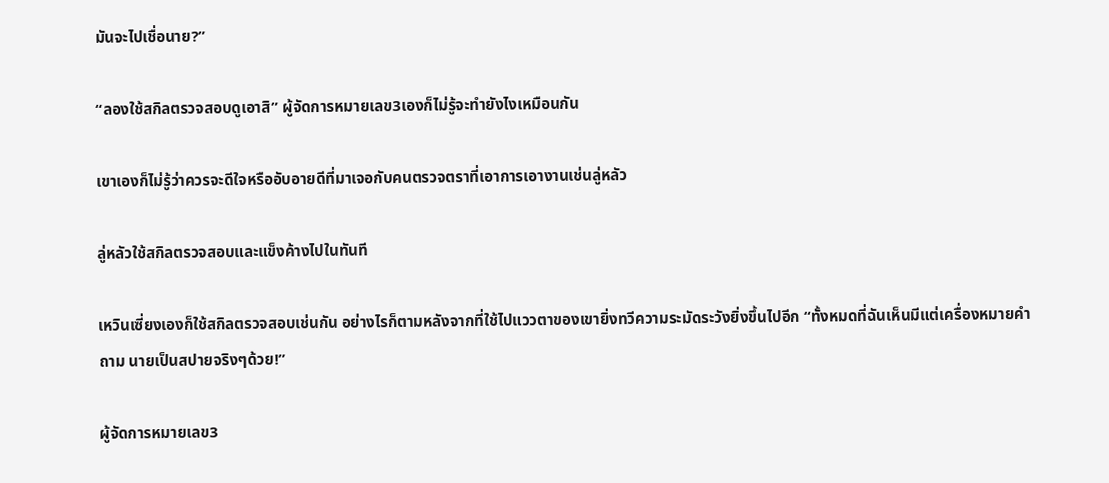มันจะไปเชื่อนาย?”

“ลองใช้สกิลตรวจสอบดูเอาสิ” ผู้จัดการหมายเลข3เองก็ไม่รู้จะทำยังไงเหมือนกัน

เขาเองก็ไม่รู้ว่าควรจะดีใจหรืออับอายดีที่มาเจอกับคนตรวจตราที่เอาการเอางานเช่นลู่หลัว

ลู่หลัวใช้สกิลตรวจสอบและแข็งค้างไปในทันที

เหวินเซี่ยงเองก็ใช้สกิลตรวจสอบเช่นกัน อย่างไรก็ตามหลังจากที่ใช้ไปแววตาของเขายิ่งทวีความระมัดระวังยิ่งขึ้นไปอีก “ทั้งหมดที่ฉันเห็นมีแต่เครื่องหมายคำถาม นายเป็นสปายจริงๆด้วย!”

ผู้จัดการหมายเลข3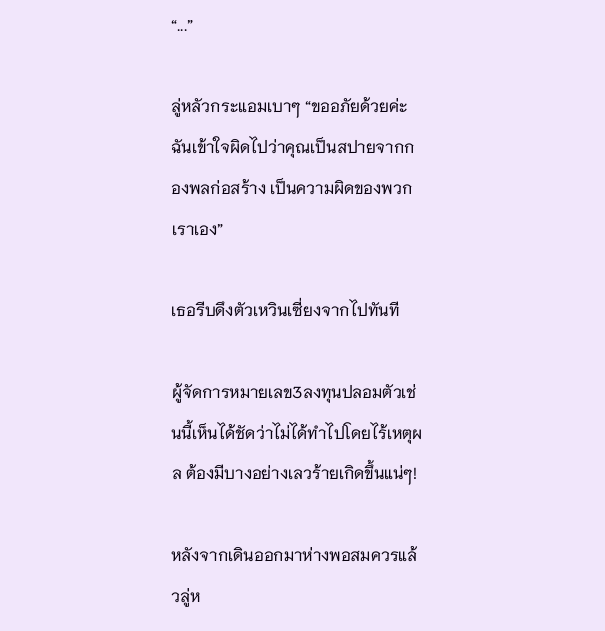“...”

ลู่หลัวกระแอมเบาๆ “ขออภัยด้วยค่ะฉันเข้าใจผิดไปว่าคุณเป็นสปายจากกองพลก่อสร้าง เป็นความผิดของพวกเราเอง”

เธอรีบดึงตัวเหวินเซี่ยงจากไปทันที

ผู้จัดการหมายเลข3ลงทุนปลอมตัวเช่นนี้เห็นได้ชัดว่าไม่ได้ทำไปโดยไร้เหตุผล ต้องมีบางอย่างเลวร้ายเกิดขึ้นแน่ๆ!

หลังจากเดินออกมาห่างพอสมควรแล้วลู่ห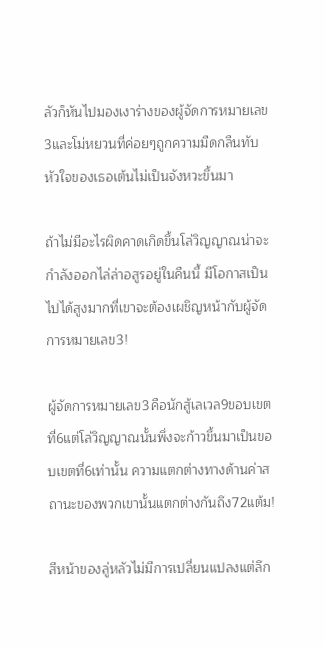ลัวก็หันไปมองเงาร่างของผู้จัดการหมายเลข3และโม่หยวนที่ค่อยๆถูกความมืดกลืนทับ หัวใจของเธอเต้นไม่เป็นจังหวะขึ้นมา

ถ้าไม่มีอะไรผิดคาดเกิดขึ้นโล่วิญญาณน่าจะกำลังออกไล่ล่าอสูรอยู่ในคืนนี้ มีโอกาสเป็นไปได้สูงมากที่เขาจะต้องเผชิญหน้ากับผู้จัดการหมายเลข3!

ผู้จัดการหมายเลข3คือนักสู้เลเวล9ขอบเขตที่6แต่โล่วิญญาณนั้นพึ่งจะก้าวขึ้นมาเป็นขอบเขตที่6เท่านั้น ความแตกต่างทางด้านค่าสถานะของพวกเขานั้นแตกต่างกันถึง72แต้ม!

สีหน้าของลู่หลัวไม่มีการเปลี่ยนแปลงแต่ลึก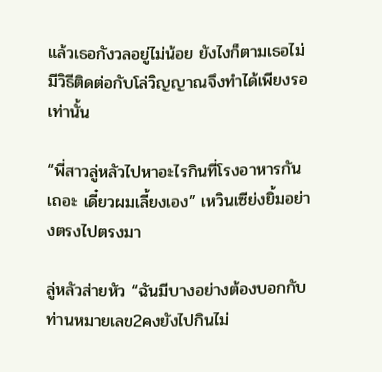แล้วเธอกังวลอยู่ไม่น้อย ยังไงก็ตามเธอไม่มีวิธีติดต่อกับโล่วิญญาณจึงทำได้เพียงรอเท่านั้น

“พี่สาวลู่หลัวไปหาอะไรกินที่โรงอาหารกันเถอะ เดี๋ยวผมเลี้ยงเอง” เหวินเซีย่งยิ้มอย่างตรงไปตรงมา

ลู่หลัวส่ายหัว “ฉันมีบางอย่างต้องบอกกับท่านหมายเลข2คงยังไปกินไม่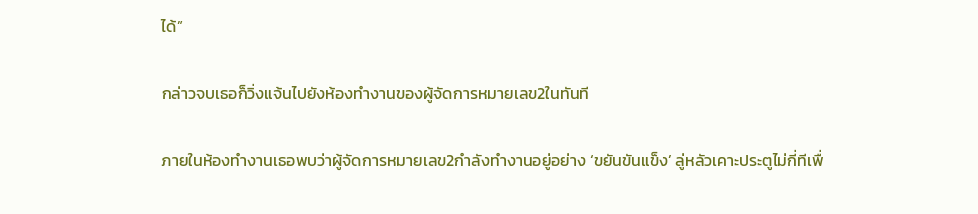ได้”

กล่าวจบเธอก็วิ่งแจ้นไปยังห้องทำงานของผู้จัดการหมายเลข2ในทันที

ภายในห้องทำงานเธอพบว่าผู้จัดการหมายเลข2กำลังทำงานอยู่อย่าง ‘ขยันขันแข็ง’ ลู่หลัวเคาะประตูไม่กี่ทีเพื่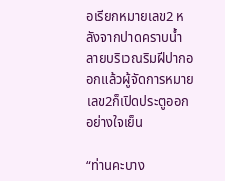อเรียกหมายเลข2 หลังจากปาดคราบน้ำลายบริเวณริมฝีปากออกแล้วผู้จัดการหมายเลข2ก็เปิดประตูออกอย่างใจเย็น

“ท่านคะบาง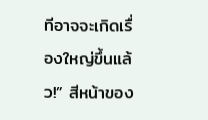ทีอาจจะเกิดเรื่องใหญ่ขึ้นแล้ว!” สีหน้าของ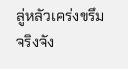ลู่หลัวเคร่งขรึมจริงจัง